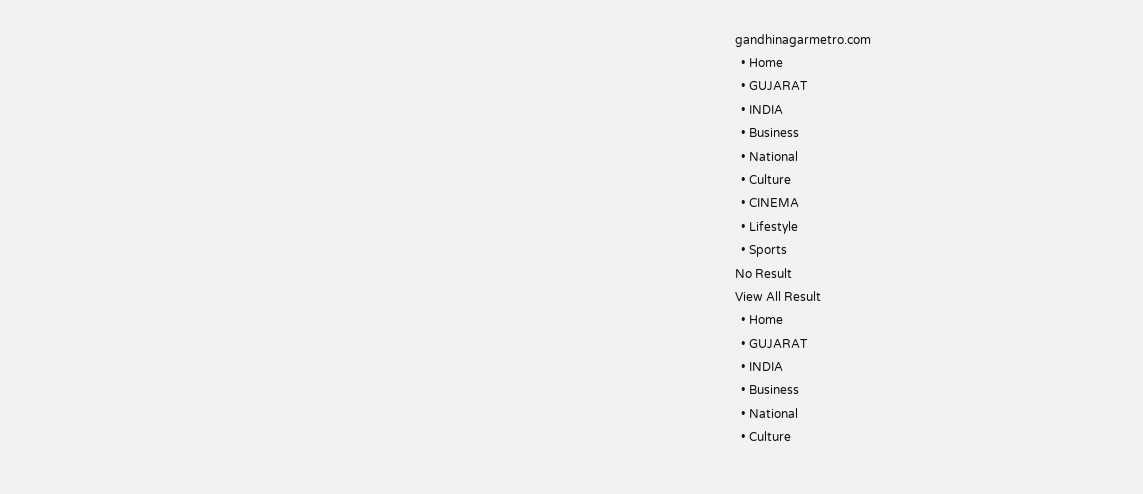gandhinagarmetro.com
  • Home
  • GUJARAT
  • INDIA
  • Business
  • National
  • Culture
  • CINEMA
  • Lifestyle
  • Sports
No Result
View All Result
  • Home
  • GUJARAT
  • INDIA
  • Business
  • National
  • Culture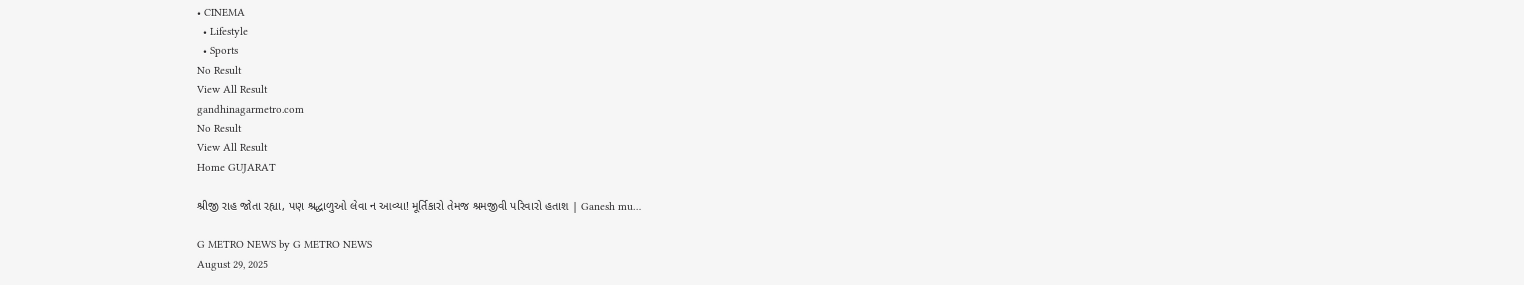• CINEMA
  • Lifestyle
  • Sports
No Result
View All Result
gandhinagarmetro.com
No Result
View All Result
Home GUJARAT

શ્રીજી રાહ જોતા રહ્યા, પણ શ્રદ્ધાળુઓ લેવા ન આવ્યા! મૂર્તિકારો તેમજ શ્રમજીવી પરિવારો હતાશ | Ganesh mu…

G METRO NEWS by G METRO NEWS
August 29, 2025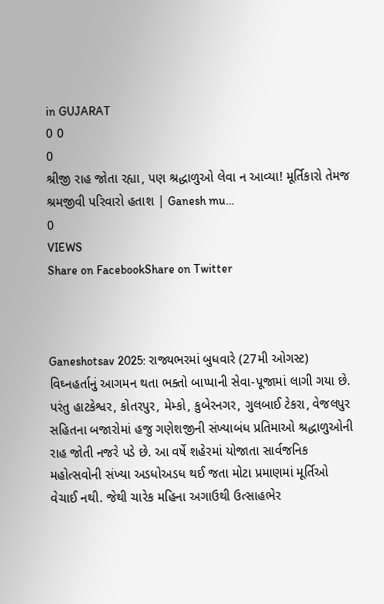in GUJARAT
0 0
0
શ્રીજી રાહ જોતા રહ્યા, પણ શ્રદ્ધાળુઓ લેવા ન આવ્યા! મૂર્તિકારો તેમજ શ્રમજીવી પરિવારો હતાશ | Ganesh mu…
0
VIEWS
Share on FacebookShare on Twitter



Ganeshotsav 2025: રાજ્યભરમાં બુધવારે (27મી ઓગસ્ટ) વિઘ્નહર્તાનું આગમન થતા ભક્તો બાપ્પાની સેવા-પૂજામાં લાગી ગયા છે. પરંતુ હાટકેશ્વર, કોતરપુર, મેમ્કો, કુબેરનગર, ગુલબાઈ ટેકરા, વેજલપુર સહિતના બજારોમાં હજુ ગણેશજીની સંખ્યાબંધ પ્રતિમાઓ શ્રદ્ધાળુઓની રાહ જોતી નજરે પડે છે. આ વર્ષે શહેરમાં યોજાતા સાર્વજનિક મહોત્સવોની સંખ્યા અડધોઅડધ થઈ જતા મોટા પ્રમાણમાં મૂર્તિઓ વેચાઈ નથી. જેથી ચારેક મહિના અગાઉથી ઉત્સાહભેર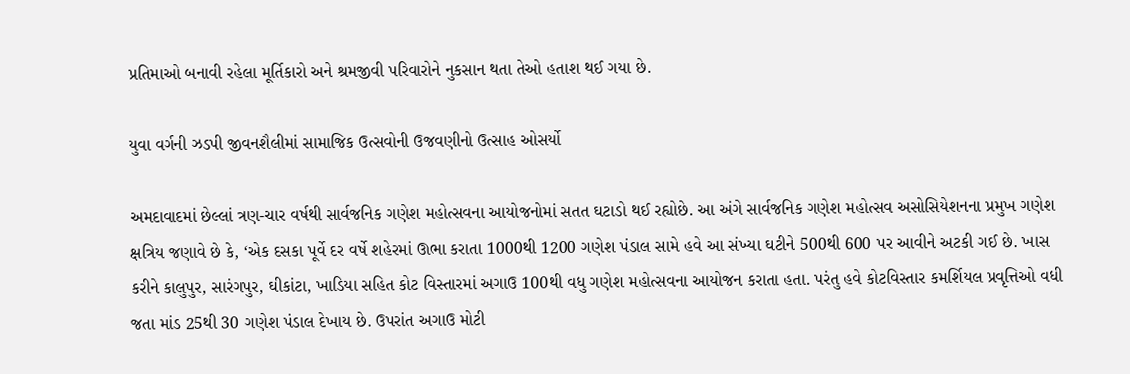પ્રતિમાઓ બનાવી રહેલા મૂર્તિકારો અને શ્રમજીવી પરિવારોને નુકસાન થતા તેઓ હતાશ થઈ ગયા છે.

યુવા વર્ગની ઝડપી જીવનશૈલીમાં સામાજિક ઉત્સવોની ઉજવણીનો ઉત્સાહ ઓસર્યો

અમદાવાદમાં છેલ્લાં ત્રણ-ચાર વર્ષથી સાર્વજનિક ગણેશ મહોત્સવના આયોજનોમાં સતત ઘટાડો થઈ રહ્યોછે. આ અંગે સાર્વજનિક ગણેશ મહોત્સવ અસોસિયેશનના પ્રમુખ ગણેશ ક્ષત્રિય જણાવે છે કે, ‘એક દસકા પૂર્વે દર વર્ષે શહેરમાં ઊભા કરાતા 1000થી 1200 ગણેશ પંડાલ સામે હવે આ સંખ્યા ઘટીને 500થી 600 પર આવીને અટકી ગઈ છે. ખાસ કરીને કાલુપુર, સારંગપુર, ઘીકાંટા, ખાડિયા સહિત કોટ વિસ્તારમાં અગાઉ 100થી વધુ ગણેશ મહોત્સવના આયોજન કરાતા હતા. પરંતુ હવે કોટવિસ્તાર કમર્શિયલ પ્રવૃત્તિઓ વધી જતા માંડ 25થી 30 ગણેશ પંડાલ દેખાય છે. ઉપરાંત અગાઉ મોટી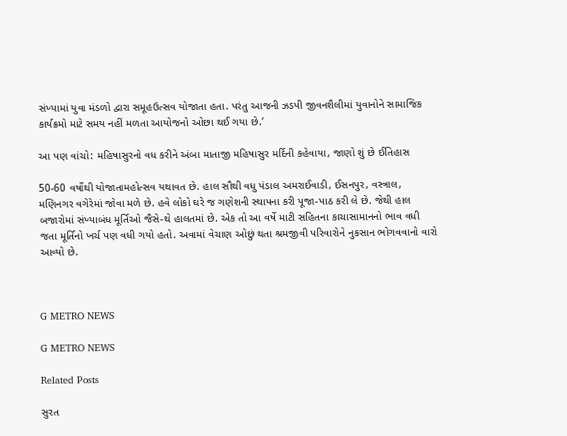સંખ્યામાં યુવા મંડળો દ્વારા સમૂહઉત્સવ યોજાતા હતા. પરંતુ આજની ઝડપી જીવનશૈલીમાં યુવાનોને સામાજિક કાર્યક્રમો માટે સમય નહીં મળતા આયોજનો ઓછા થઈ ગયા છે.’

આ પણ વાંચો: મહિષાસુરનો વધ કરીને અંબા માતાજી મહિષાસુર મર્દિની કહેવાયા, જાણો શું છે ઈતિહાસ

50-60 વર્ષોથી યોજાતામહોત્સવ યથાવત છે. હાલ સૌથી વધુ પંડાલ અમરાઈવાડી, ઈસનપુર, વસ્ત્રાલ, મણિનગર વગેરેમાં જોવા મળે છે. હવે લોકો ઘરે જ ગણેશની સ્થાપના કરી પૂજા-પાઠ કરી લે છે. જેથી હાલ બજારોમાં સંખ્યાબંધ મૂર્તિઓ જૈસે-થે હાલતમાં છે. એક તો આ વર્ષે માટી સહિતના કાચાસામાનનો ભાવ વધી જતા મૂર્તિનો ખર્ચ પણ વધી ગયો હતો. અવામાં વેચાણ ઓછું થતા શ્રમજીવી પરિવારોને નુકસાન ભોગવવાનો વારો આવ્યો છે.



G METRO NEWS

G METRO NEWS

Related Posts

સુરત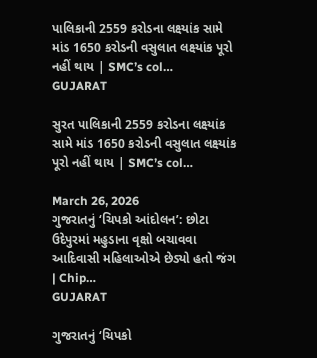પાલિકાની 2559 કરોડના લક્ષ્યાંક સામે માંડ 1650 કરોડની વસુલાત લક્ષ્યાંક પૂરો નહીં થાય | SMC’s col…
GUJARAT

સુરત પાલિકાની 2559 કરોડના લક્ષ્યાંક સામે માંડ 1650 કરોડની વસુલાત લક્ષ્યાંક પૂરો નહીં થાય | SMC’s col…

March 26, 2026
ગુજરાતનું ‘ચિપકો આંદોલન’: છોટા ઉદેપુરમાં મહુડાના વૃક્ષો બચાવવા આદિવાસી મહિલાઓએ છેડ્યો હતો જંગ | Chip…
GUJARAT

ગુજરાતનું ‘ચિપકો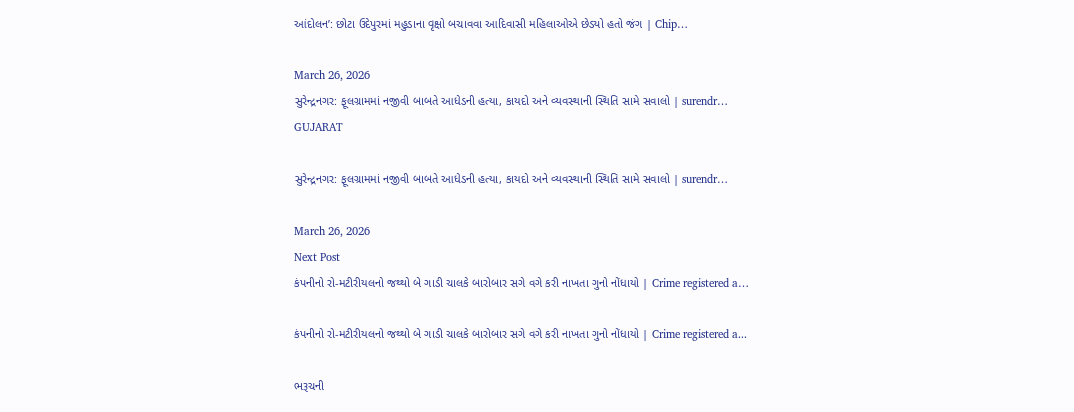આંદોલન’: છોટા ઉદેપુરમાં મહુડાના વૃક્ષો બચાવવા આદિવાસી મહિલાઓએ છેડ્યો હતો જંગ | Chip…

March 26, 2026
સુરેન્દ્રનગર: ફૂલગ્રામમાં નજીવી બાબતે આધેડની હત્યા, કાયદો અને વ્યવસ્થાની સ્થિતિ સામે સવાલો | surendr…
GUJARAT

સુરેન્દ્રનગર: ફૂલગ્રામમાં નજીવી બાબતે આધેડની હત્યા, કાયદો અને વ્યવસ્થાની સ્થિતિ સામે સવાલો | surendr…

March 26, 2026
Next Post
કંપનીનો રો-મટીરીયલનો જથ્થો બે ગાડી ચાલકે બારોબાર સગે વગે કરી નાખતા ગુનો નોંધાયો | Crime registered a…

કંપનીનો રો-મટીરીયલનો જથ્થો બે ગાડી ચાલકે બારોબાર સગે વગે કરી નાખતા ગુનો નોંધાયો | Crime registered a...

ભરૂચની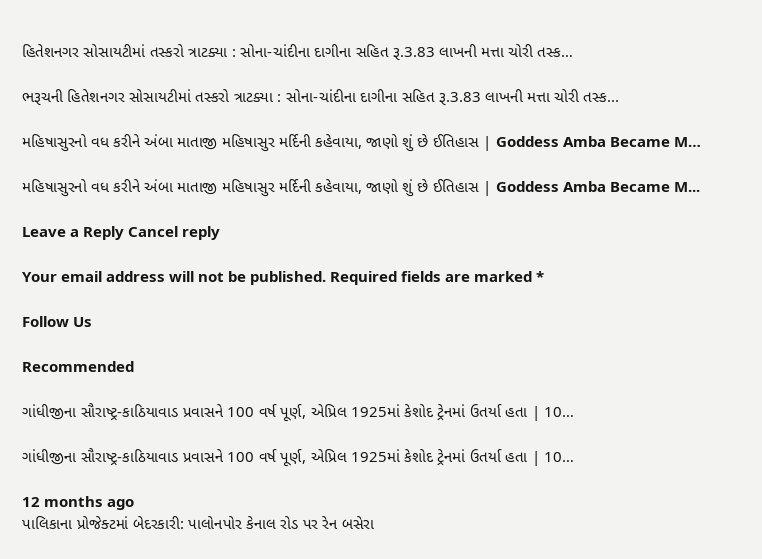હિતેશનગર સોસાયટીમાં તસ્કરો ત્રાટક્યા : સોના-ચાંદીના દાગીના સહિત રૂ.3.83 લાખની મત્તા ચોરી તસ્ક…

ભરૂચની હિતેશનગર સોસાયટીમાં તસ્કરો ત્રાટક્યા : સોના-ચાંદીના દાગીના સહિત રૂ.3.83 લાખની મત્તા ચોરી તસ્ક...

મહિષાસુરનો વધ કરીને અંબા માતાજી મહિષાસુર મર્દિની કહેવાયા, જાણો શું છે ઈતિહાસ | Goddess Amba Became M…

મહિષાસુરનો વધ કરીને અંબા માતાજી મહિષાસુર મર્દિની કહેવાયા, જાણો શું છે ઈતિહાસ | Goddess Amba Became M...

Leave a Reply Cancel reply

Your email address will not be published. Required fields are marked *

Follow Us

Recommended

ગાંધીજીના સૌરાષ્ટ્ર-કાઠિયાવાડ પ્રવાસને 100 વર્ષ પૂર્ણ, એપ્રિલ 1925માં કેશોદ ટ્રેનમાં ઉતર્યા હતા | 10…

ગાંધીજીના સૌરાષ્ટ્ર-કાઠિયાવાડ પ્રવાસને 100 વર્ષ પૂર્ણ, એપ્રિલ 1925માં કેશોદ ટ્રેનમાં ઉતર્યા હતા | 10…

12 months ago
પાલિકાના પ્રોજેક્ટમાં બેદરકારી: પાલોનપોર કેનાલ રોડ પર રેન બસેરા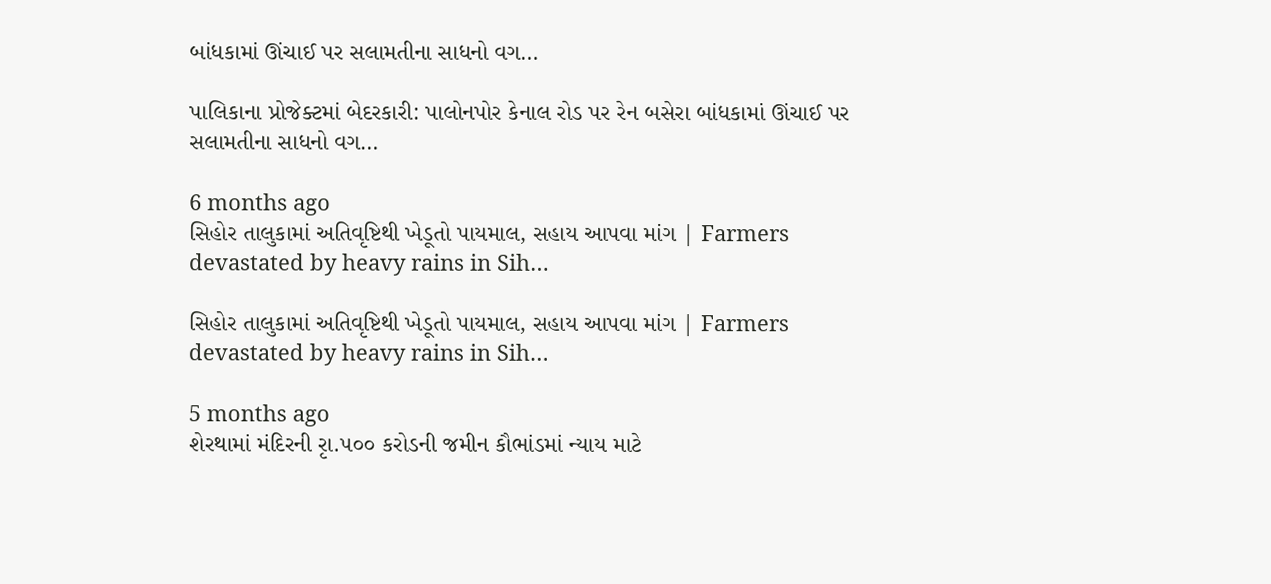બાંધકામાં ઊંચાઈ પર સલામતીના સાધનો વગ…

પાલિકાના પ્રોજેક્ટમાં બેદરકારી: પાલોનપોર કેનાલ રોડ પર રેન બસેરા બાંધકામાં ઊંચાઈ પર સલામતીના સાધનો વગ…

6 months ago
સિહોર તાલુકામાં અતિવૃષ્ટિથી ખેડૂતો પાયમાલ, સહાય આપવા માંગ | Farmers devastated by heavy rains in Sih…

સિહોર તાલુકામાં અતિવૃષ્ટિથી ખેડૂતો પાયમાલ, સહાય આપવા માંગ | Farmers devastated by heavy rains in Sih…

5 months ago
શેરથામાં મંદિરની રૃા.૫૦૦ કરોડની જમીન કૌભાંડમાં ન્યાય માટે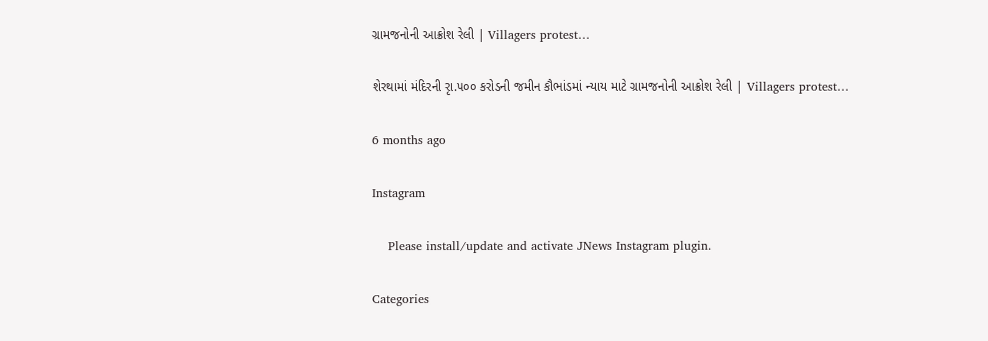ગ્રામજનોની આક્રોશ રેલી | Villagers protest…

શેરથામાં મંદિરની રૃા.૫૦૦ કરોડની જમીન કૌભાંડમાં ન્યાય માટે ગ્રામજનોની આક્રોશ રેલી | Villagers protest…

6 months ago

Instagram

    Please install/update and activate JNews Instagram plugin.

Categories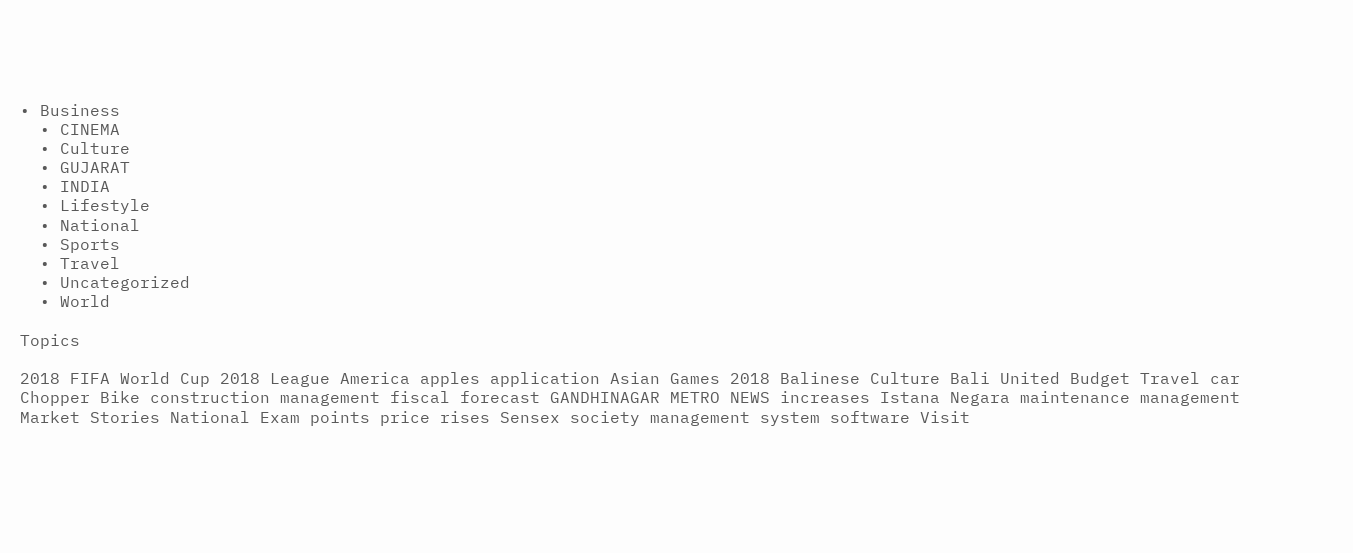• Business
  • CINEMA
  • Culture
  • GUJARAT
  • INDIA
  • Lifestyle
  • National
  • Sports
  • Travel
  • Uncategorized
  • World

Topics

2018 FIFA World Cup 2018 League America apples application Asian Games 2018 Balinese Culture Bali United Budget Travel car Chopper Bike construction management fiscal forecast GANDHINAGAR METRO NEWS increases Istana Negara maintenance management Market Stories National Exam points price rises Sensex society management system software Visit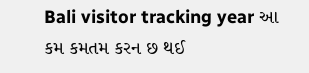Bali visitor tracking year આ કમ કમતમ કરન છ થઈ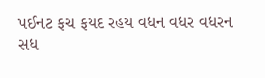પઈનટ ફચ ફયદ રહય વધન વધર વધરન સધ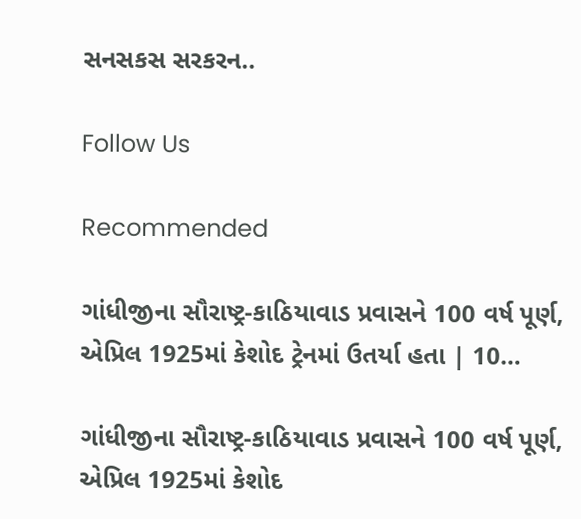સનસકસ સરકરન..

Follow Us

Recommended

ગાંધીજીના સૌરાષ્ટ્ર-કાઠિયાવાડ પ્રવાસને 100 વર્ષ પૂર્ણ, એપ્રિલ 1925માં કેશોદ ટ્રેનમાં ઉતર્યા હતા | 10…

ગાંધીજીના સૌરાષ્ટ્ર-કાઠિયાવાડ પ્રવાસને 100 વર્ષ પૂર્ણ, એપ્રિલ 1925માં કેશોદ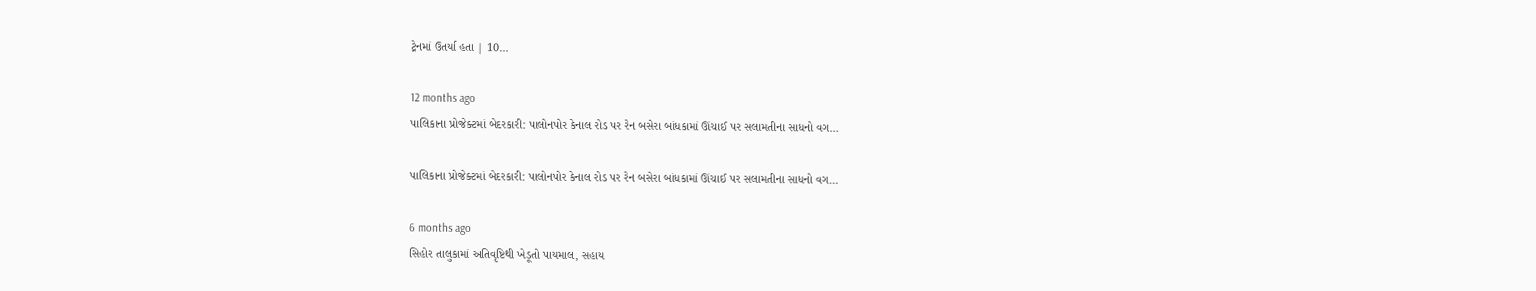ટ્રેનમાં ઉતર્યા હતા | 10…

12 months ago
પાલિકાના પ્રોજેક્ટમાં બેદરકારી: પાલોનપોર કેનાલ રોડ પર રેન બસેરા બાંધકામાં ઊંચાઈ પર સલામતીના સાધનો વગ…

પાલિકાના પ્રોજેક્ટમાં બેદરકારી: પાલોનપોર કેનાલ રોડ પર રેન બસેરા બાંધકામાં ઊંચાઈ પર સલામતીના સાધનો વગ…

6 months ago
સિહોર તાલુકામાં અતિવૃષ્ટિથી ખેડૂતો પાયમાલ, સહાય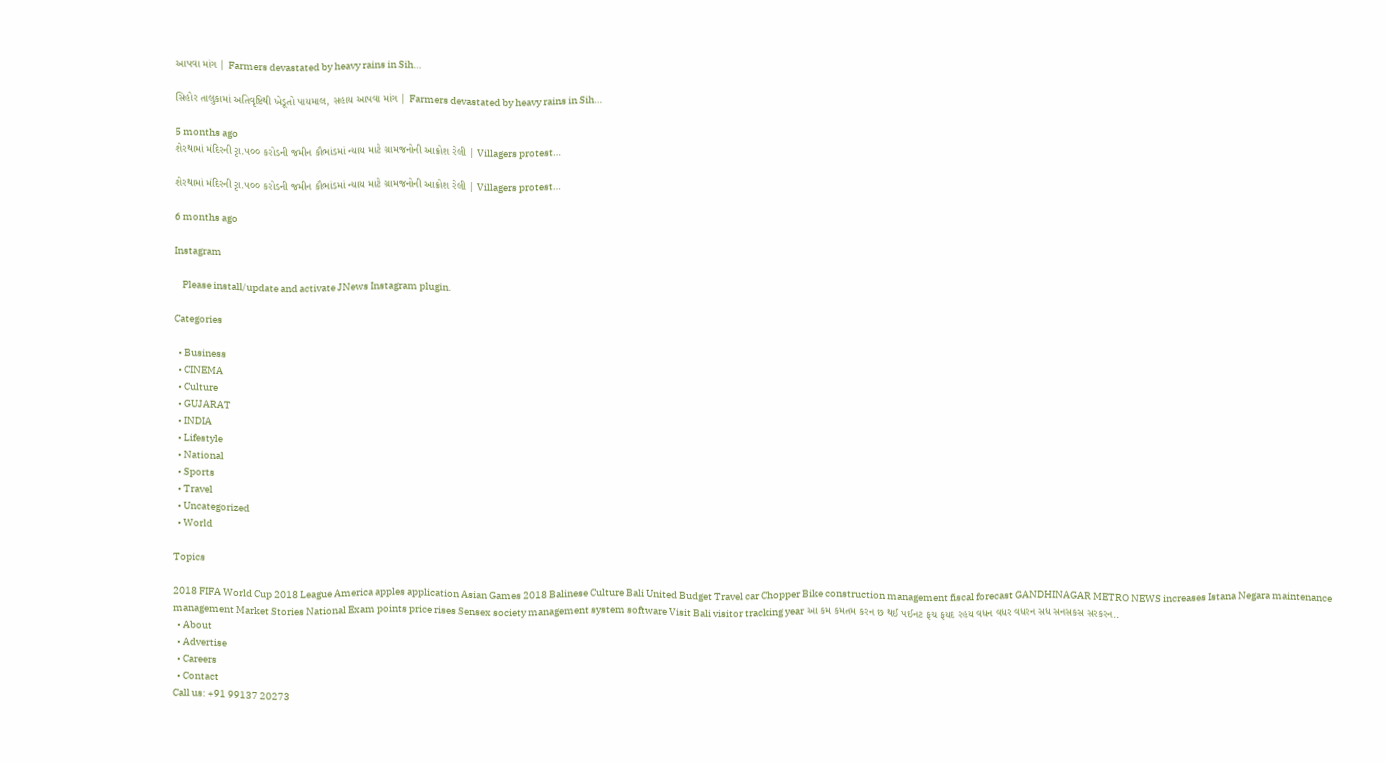આપવા માંગ | Farmers devastated by heavy rains in Sih…

સિહોર તાલુકામાં અતિવૃષ્ટિથી ખેડૂતો પાયમાલ, સહાય આપવા માંગ | Farmers devastated by heavy rains in Sih…

5 months ago
શેરથામાં મંદિરની રૃા.૫૦૦ કરોડની જમીન કૌભાંડમાં ન્યાય માટે ગ્રામજનોની આક્રોશ રેલી | Villagers protest…

શેરથામાં મંદિરની રૃા.૫૦૦ કરોડની જમીન કૌભાંડમાં ન્યાય માટે ગ્રામજનોની આક્રોશ રેલી | Villagers protest…

6 months ago

Instagram

    Please install/update and activate JNews Instagram plugin.

Categories

  • Business
  • CINEMA
  • Culture
  • GUJARAT
  • INDIA
  • Lifestyle
  • National
  • Sports
  • Travel
  • Uncategorized
  • World

Topics

2018 FIFA World Cup 2018 League America apples application Asian Games 2018 Balinese Culture Bali United Budget Travel car Chopper Bike construction management fiscal forecast GANDHINAGAR METRO NEWS increases Istana Negara maintenance management Market Stories National Exam points price rises Sensex society management system software Visit Bali visitor tracking year આ કમ કમતમ કરન છ થઈ પઈનટ ફચ ફયદ રહય વધન વધર વધરન સધ સનસકસ સરકરન..
  • About
  • Advertise
  • Careers
  • Contact
Call us: +91 99137 20273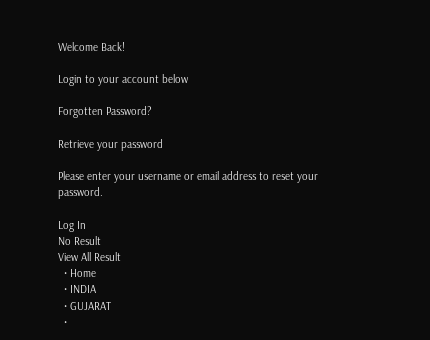Welcome Back!

Login to your account below

Forgotten Password?

Retrieve your password

Please enter your username or email address to reset your password.

Log In
No Result
View All Result
  • Home
  • INDIA
  • GUJARAT
  •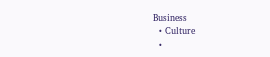Business
  • Culture
  •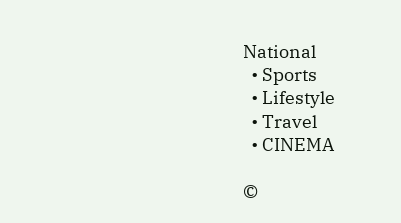National
  • Sports
  • Lifestyle
  • Travel
  • CINEMA

©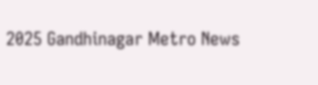2025 Gandhinagar Metro News